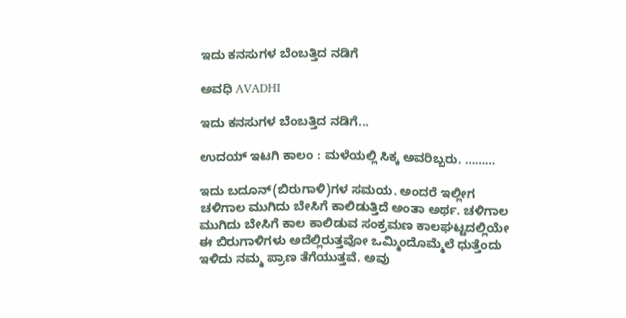ಇದು ಕನಸುಗಳ ಬೆಂಬತ್ತಿದ ನಡಿಗೆ‍

ಅವಧಿ AVADHI

ಇದು ಕನಸುಗಳ ಬೆಂಬತ್ತಿದ ನಡಿಗೆ...

ಉದಯ್ ಇಟಗಿ ಕಾಲಂ : ಮಳೆಯಲ್ಲಿ ಸಿಕ್ಕ ಅವರಿಬ್ಬರು. ………

ಇದು ಬದೂನ್‍(ಬಿರುಗಾಳಿ)ಗಳ ಸಮಯ. ಅಂದರೆ ಇಲ್ಲೀಗ ಚಳಿಗಾಲ ಮುಗಿದು ಬೇಸಿಗೆ ಕಾಲಿಡುತ್ತಿದೆ ಅಂತಾ ಅರ್ಥ. ಚಳಿಗಾಲ ಮುಗಿದು ಬೇಸಿಗೆ ಕಾಲ ಕಾಲಿಡುವ ಸಂಕ್ರಮಣ ಕಾಲಘಟ್ಟದಲ್ಲಿಯೇ ಈ ಬಿರುಗಾಳಿಗಳು ಅದೆಲ್ಲಿರುತ್ತವೋ ಒಮ್ಮಿಂದೊಮ್ಮೆಲೆ ಧುತ್ತೆಂದು ಇಳಿದು ನಮ್ಮ ಪ್ರಾಣ ತೆಗೆಯುತ್ತವೆ. ಅವು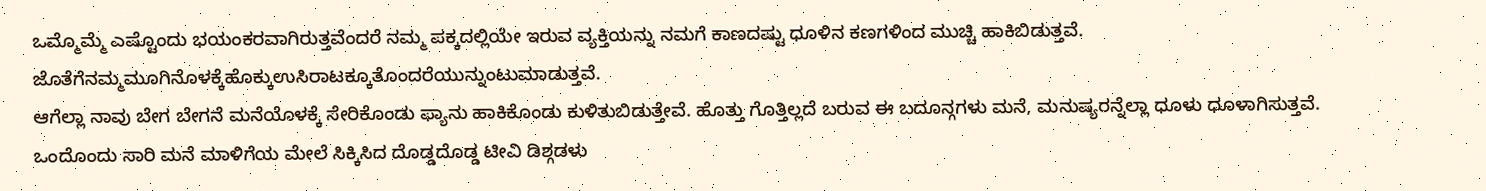ಒಮ್ಮೊಮ್ಮೆ ಎಷ್ಟೊಂದು ಭಯಂಕರವಾಗಿರುತ್ತವೆಂದರೆ ನಮ್ಮ ಪಕ್ಕದಲ್ಲಿಯೇ ಇರುವ ವ್ಯಕ್ತಿಯನ್ನು ನಮಗೆ ಕಾಣದಷ್ಟು ಧೂಳಿನ ಕಣಗಳಿಂದ ಮುಚ್ಚಿ ಹಾಕಿಬಿಡುತ್ತವೆ. ಜೊತೆಗೆನಮ್ಮಮೂಗಿನೊಳಕ್ಕೆಹೊಕ್ಕುಉಸಿರಾಟಕ್ಕೂತೊಂದರೆಯುನ್ನುಂಟುಮಾಡುತ್ತವೆ.
ಆಗೆಲ್ಲಾ ನಾವು ಬೇಗ ಬೇಗನೆ ಮನೆಯೊಳಕ್ಕೆ ಸೇರಿಕೊಂಡು ಫ್ಯಾನು ಹಾಕಿಕೊಂಡು ಕುಳಿತುಬಿಡುತ್ತೇವೆ. ಹೊತ್ತು ಗೊತ್ತಿಲ್ಲದೆ ಬರುವ ಈ ಬದೂನ್ಗಗಳು ಮನೆ, ಮನುಷ್ಯರನ್ನೆಲ್ಲಾ ಧೂಳು ಧೂಳಾಗಿಸುತ್ತವೆ. ಒಂದೊಂದು ಸಾರಿ ಮನೆ ಮಾಳಿಗೆಯ ಮೇಲೆ ಸಿಕ್ಕಿಸಿದ ದೊಡ್ಡದೊಡ್ಡ ಟೀವಿ ಡಿಶ್ಗಡಳು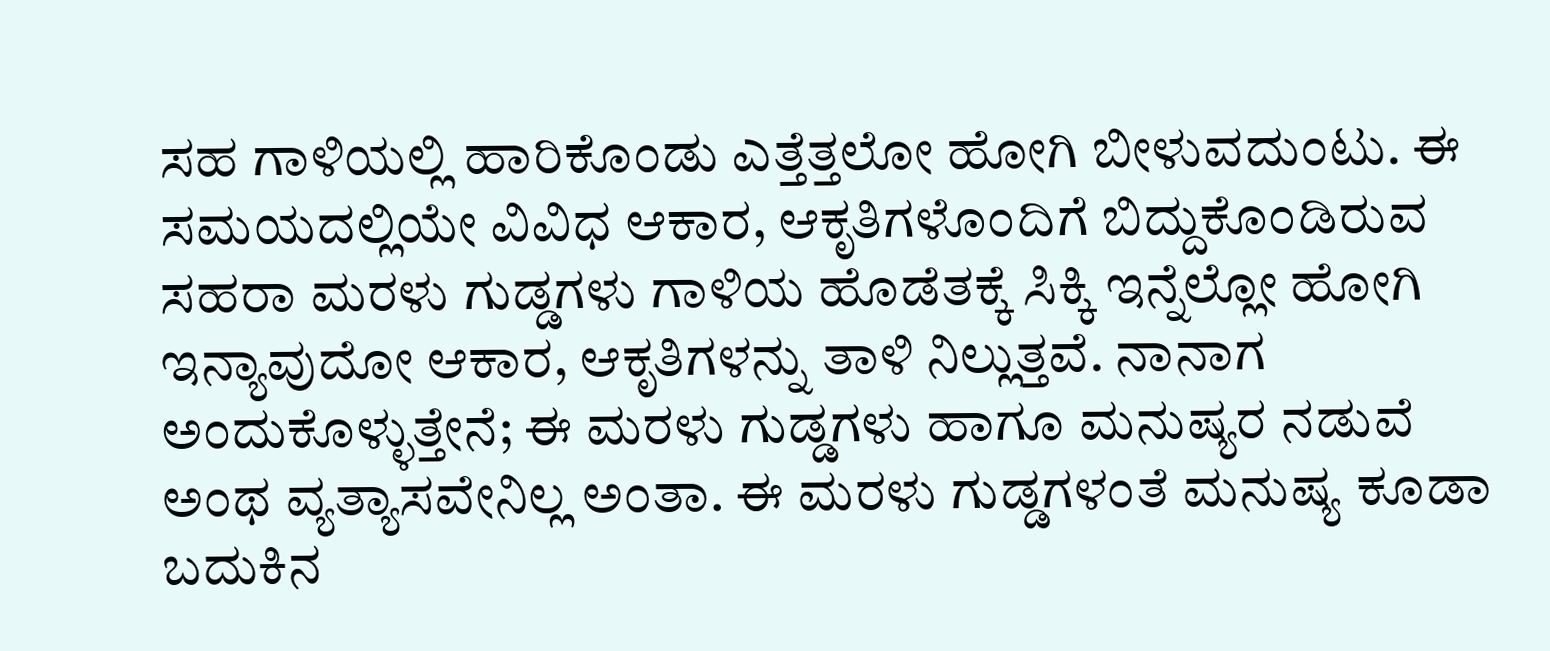ಸಹ ಗಾಳಿಯಲ್ಲಿ ಹಾರಿಕೊಂಡು ಎತ್ತೆತ್ತಲೋ ಹೋಗಿ ಬೀಳುವದುಂಟು. ಈ ಸಮಯದಲ್ಲಿಯೇ ವಿವಿಧ ಆಕಾರ, ಆಕೃತಿಗಳೊಂದಿಗೆ ಬಿದ್ದುಕೊಂಡಿರುವ ಸಹರಾ ಮರಳು ಗುಡ್ಡಗಳು ಗಾಳಿಯ ಹೊಡೆತಕ್ಕೆ ಸಿಕ್ಕಿ ಇನ್ನೆಲ್ಲೋ ಹೋಗಿ ಇನ್ಯಾವುದೋ ಆಕಾರ, ಆಕೃತಿಗಳನ್ನು ತಾಳಿ ನಿಲ್ಲುತ್ತವೆ. ನಾನಾಗ ಅಂದುಕೊಳ್ಳುತ್ತೇನೆ; ಈ ಮರಳು ಗುಡ್ಡಗಳು ಹಾಗೂ ಮನುಷ್ಯರ ನಡುವೆ ಅಂಥ ವ್ಯತ್ಯಾಸವೇನಿಲ್ಲ ಅಂತಾ. ಈ ಮರಳು ಗುಡ್ಡಗಳಂತೆ ಮನುಷ್ಯ ಕೂಡಾ ಬದುಕಿನ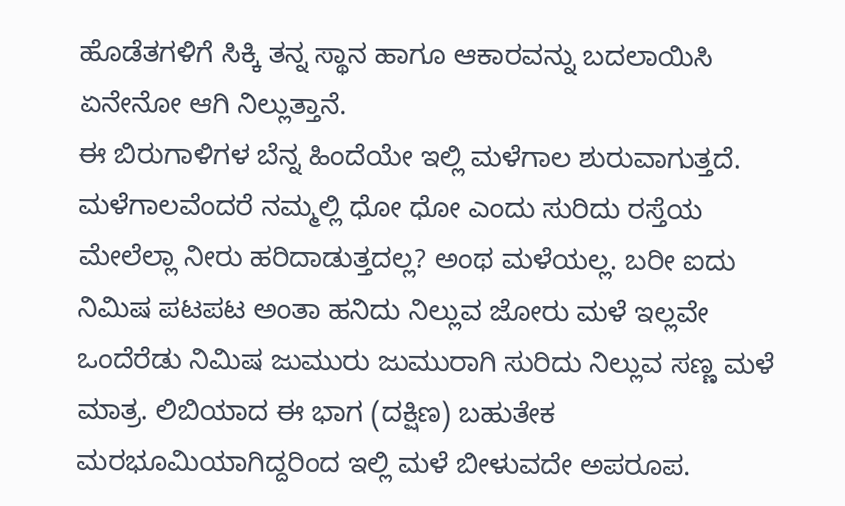ಹೊಡೆತಗಳಿಗೆ ಸಿಕ್ಕಿ ತನ್ನ ಸ್ಥಾನ ಹಾಗೂ ಆಕಾರವನ್ನು ಬದಲಾಯಿಸಿ ಏನೇನೋ ಆಗಿ ನಿಲ್ಲುತ್ತಾನೆ.
ಈ ಬಿರುಗಾಳಿಗಳ ಬೆನ್ನ ಹಿಂದೆಯೇ ಇಲ್ಲಿ ಮಳೆಗಾಲ ಶುರುವಾಗುತ್ತದೆ. ಮಳೆಗಾಲವೆಂದರೆ ನಮ್ಮಲ್ಲಿ ಧೋ ಧೋ ಎಂದು ಸುರಿದು ರಸ್ತೆಯ ಮೇಲೆಲ್ಲಾ ನೀರು ಹರಿದಾಡುತ್ತದಲ್ಲ? ಅಂಥ ಮಳೆಯಲ್ಲ. ಬರೀ ಐದು ನಿಮಿಷ ಪಟಪಟ ಅಂತಾ ಹನಿದು ನಿಲ್ಲುವ ಜೋರು ಮಳೆ ಇಲ್ಲವೇ ಒಂದೆರೆಡು ನಿಮಿಷ ಜುಮುರು ಜುಮುರಾಗಿ ಸುರಿದು ನಿಲ್ಲುವ ಸಣ್ಣ ಮಳೆ ಮಾತ್ರ. ಲಿಬಿಯಾದ ಈ ಭಾಗ (ದಕ್ಷಿಣ) ಬಹುತೇಕ ಮರಭೂಮಿಯಾಗಿದ್ದರಿಂದ ಇಲ್ಲಿ ಮಳೆ ಬೀಳುವದೇ ಅಪರೂಪ.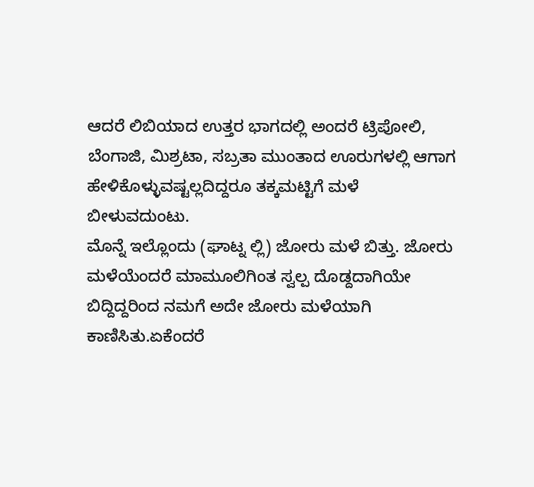ಆದರೆ ಲಿಬಿಯಾದ ಉತ್ತರ ಭಾಗದಲ್ಲಿ ಅಂದರೆ ಟ್ರಿಪೋಲಿ, ಬೆಂಗಾಜಿ, ಮಿಶ್ರಟಾ, ಸಬ್ರತಾ ಮುಂತಾದ ಊರುಗಳಲ್ಲಿ ಆಗಾಗ ಹೇಳಿಕೊಳ್ಳುವಷ್ಟಲ್ಲದಿದ್ದರೂ ತಕ್ಕಮಟ್ಟಿಗೆ ಮಳೆ ಬೀಳುವದುಂಟು.
ಮೊನ್ನೆ ಇಲ್ಲೊಂದು (ಘಾಟ್ನ ಲ್ಲಿ) ಜೋರು ಮಳೆ ಬಿತ್ತು. ಜೋರು ಮಳೆಯೆಂದರೆ ಮಾಮೂಲಿಗಿಂತ ಸ್ವಲ್ಪ ದೊಡ್ದದಾಗಿಯೇ ಬಿದ್ದಿದ್ದರಿಂದ ನಮಗೆ ಅದೇ ಜೋರು ಮಳೆಯಾಗಿ ಕಾಣಿಸಿತು.ಏಕೆಂದರೆ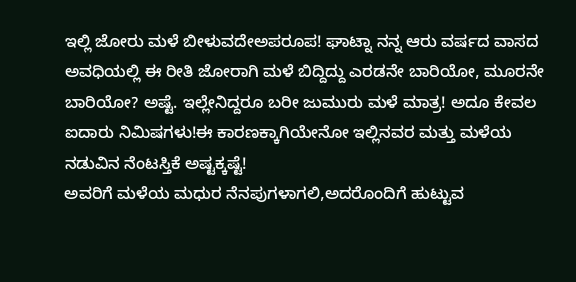ಇಲ್ಲಿ ಜೋರು ಮಳೆ ಬೀಳುವದೇಅಪರೂಪ! ಘಾಟ್ನಾ ನನ್ನ ಆರು ವರ್ಷದ ವಾಸದ ಅವಧಿಯಲ್ಲಿ ಈ ರೀತಿ ಜೋರಾಗಿ ಮಳೆ ಬಿದ್ದಿದ್ದು ಎರಡನೇ ಬಾರಿಯೋ, ಮೂರನೇ ಬಾರಿಯೋ? ಅಷ್ಟೆ. ಇಲ್ಲೇನಿದ್ದರೂ ಬರೀ ಜುಮುರು ಮಳೆ ಮಾತ್ರ! ಅದೂ ಕೇವಲ ಐದಾರು ನಿಮಿಷಗಳು!ಈ ಕಾರಣಕ್ಕಾಗಿಯೇನೋ ಇಲ್ಲಿನವರ ಮತ್ತು ಮಳೆಯ ನಡುವಿನ ನೆಂಟಸ್ತಿಕೆ ಅಷ್ಟಕ್ಕಷ್ಟೆ!
ಅವರಿಗೆ ಮಳೆಯ ಮಧುರ ನೆನಪುಗಳಾಗಲಿ,ಅದರೊಂದಿಗೆ ಹುಟ್ಟುವ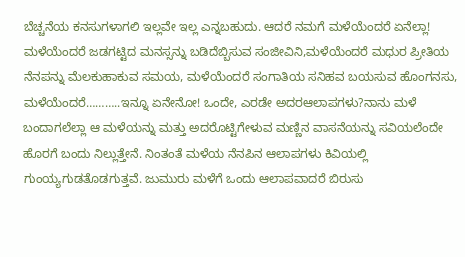ಬೆಚ್ಚನೆಯ ಕನಸುಗಳಾಗಲಿ ಇಲ್ಲವೇ ಇಲ್ಲ ಎನ್ನಬಹುದು. ಆದರೆ ನಮಗೆ ಮಳೆಯೆಂದರೆ ಏನೆಲ್ಲಾ! ಮಳೆಯೆಂದರೆ ಜಡಗಟ್ಟಿದ ಮನಸ್ಸನ್ನು ಬಡಿದೆಬ್ಬಿಸುವ ಸಂಜೀವಿನಿ,ಮಳೆಯೆಂದರೆ ಮಧುರ ಪ್ರೀತಿಯ ನೆನಪನ್ನು ಮೆಲಕುಹಾಕುವ ಸಮಯ, ಮಳೆಯೆಂದರೆ ಸಂಗಾತಿಯ ಸನಿಹವ ಬಯಸುವ ಹೊಂಗನಸು, ಮಳೆಯೆಂದರೆ………..ಇನ್ನೂ ಏನೇನೋ! ಒಂದೇ, ಎರಡೇ ಅದರಆಲಾಪಗಳು?ನಾನು ಮಳೆ ಬಂದಾಗಲೆಲ್ಲಾ ಆ ಮಳೆಯನ್ನು ಮತ್ತು ಅದರೊಟ್ಟಿಗೇಳುವ ಮಣ್ಣಿನ ವಾಸನೆಯನ್ನು ಸವಿಯಲೆಂದೇ ಹೊರಗೆ ಬಂದು ನಿಲ್ಲುತ್ತೇನೆ. ನಿಂತಂತೆ ಮಳೆಯ ನೆನಪಿನ ಆಲಾಪಗಳು ಕಿವಿಯಲ್ಲಿ ಗುಂಯ್ಯಗುಡತೊಡಗುತ್ತವೆ. ಜುಮುರು ಮಳೆಗೆ ಒಂದು ಆಲಾಪವಾದರೆ ಬಿರುಸು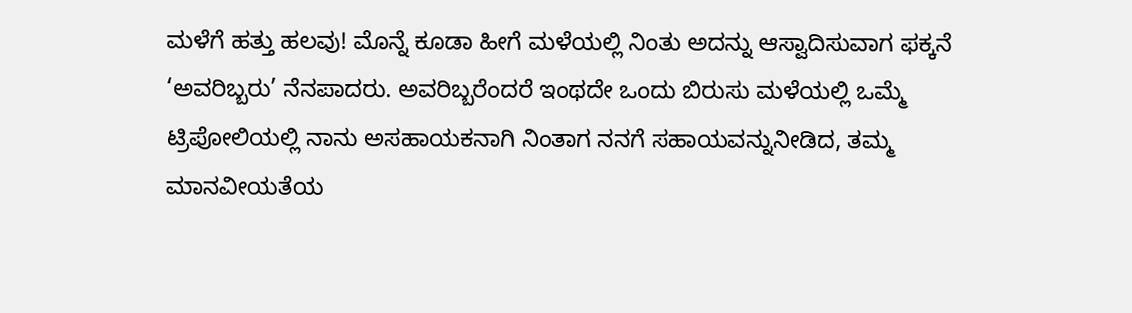ಮಳೆಗೆ ಹತ್ತು ಹಲವು! ಮೊನ್ನೆ ಕೂಡಾ ಹೀಗೆ ಮಳೆಯಲ್ಲಿ ನಿಂತು ಅದನ್ನು ಆಸ್ವಾದಿಸುವಾಗ ಫಕ್ಕನೆ ‘ಅವರಿಬ್ಬರು’ ನೆನಪಾದರು. ಅವರಿಬ್ಬರೆಂದರೆ ಇಂಥದೇ ಒಂದು ಬಿರುಸು ಮಳೆಯಲ್ಲಿ ಒಮ್ಮೆ ಟ್ರಿಪೋಲಿಯಲ್ಲಿ ನಾನು ಅಸಹಾಯಕನಾಗಿ ನಿಂತಾಗ ನನಗೆ ಸಹಾಯವನ್ನುನೀಡಿದ, ತಮ್ಮ ಮಾನವೀಯತೆಯ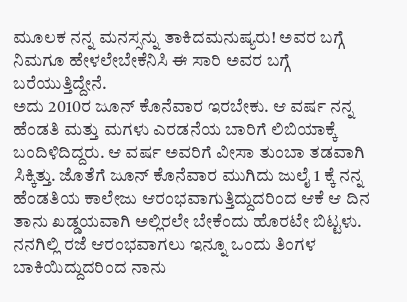ಮೂಲಕ ನನ್ನ ಮನಸ್ಸನ್ನು ತಾಕಿದಮನುಷ್ಯರು! ಅವರ ಬಗ್ಗೆ ನಿಮಗೂ ಹೇಳಲೇಬೇಕೆನಿಸಿ ಈ ಸಾರಿ ಅವರ ಬಗ್ಗೆ ಬರೆಯುತ್ತಿದ್ದೇನೆ.
ಅದು 2010ರ ಜೂನ್ ಕೊನೆವಾರ ಇರಬೇಕು. ಆ ವರ್ಷ ನನ್ನ ಹೆಂಡತಿ ಮತ್ತು ಮಗಳು ಎರಡನೆಯ ಬಾರಿಗೆ ಲಿಬಿಯಾಕ್ಕೆ ಬಂದಿಳಿದಿದ್ದರು. ಆ ವರ್ಷ ಅವರಿಗೆ ವೀಸಾ ತುಂಬಾ ತಡವಾಗಿ ಸಿಕ್ಕಿತ್ತು. ಜೊತೆಗೆ ಜೂನ್ ಕೊನೆವಾರ ಮುಗಿದು ಜುಲೈ 1 ಕ್ಕೆ ನನ್ನ ಹೆಂಡತಿಯ ಕಾಲೇಜು ಆರಂಭವಾಗುತ್ತಿದ್ದುದರಿಂದ ಆಕೆ ಆ ದಿನ ತಾನು ಖಡ್ಡಯವಾಗಿ ಅಲ್ಲಿರಲೇ ಬೇಕೆಂದು ಹೊರಟೇ ಬಿಟ್ಟಳು. ನನಗಿಲ್ಲಿ ರಜೆ ಆರಂಭವಾಗಲು ಇನ್ನೂ ಒಂದು ತಿಂಗಳ ಬಾಕಿಯಿದ್ದುದರಿಂದ ನಾನು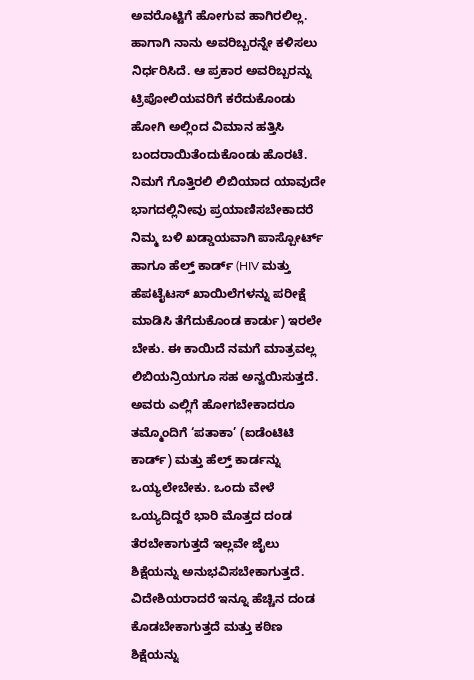ಅವರೊಟ್ಟಿಗೆ ಹೋಗುವ ಹಾಗಿರಲಿಲ್ಲ. ಹಾಗಾಗಿ ನಾನು ಅವರಿಬ್ಬರನ್ನೇ ಕಳಿಸಲು ನಿರ್ಧರಿಸಿದೆ. ಆ ಪ್ರಕಾರ ಅವರಿಬ್ಬರನ್ನು ಟ್ರಿಪೋಲಿಯವರಿಗೆ ಕರೆದುಕೊಂಡು ಹೋಗಿ ಅಲ್ಲಿಂದ ವಿಮಾನ ಹತ್ತಿಸಿ ಬಂದರಾಯಿತೆಂದುಕೊಂಡು ಹೊರಟೆ.
ನಿಮಗೆ ಗೊತ್ತಿರಲಿ ಲಿಬಿಯಾದ ಯಾವುದೇ ಭಾಗದಲ್ಲಿನೀವು ಪ್ರಯಾಣಿಸಬೇಕಾದರೆ ನಿಮ್ಮ ಬಳಿ ಖಡ್ಡಾಯವಾಗಿ ಪಾಸ್ಪೋರ್ಟ್ ಹಾಗೂ ಹೆಲ್ತ್ ಕಾರ್ಡ್ (HIV ಮತ್ತು ಹೆಪಟೈಟಸ್ ಖಾಯಿಲೆಗಳನ್ನು ಪರೀಕ್ಷೆ ಮಾಡಿಸಿ ತೆಗೆದುಕೊಂಡ ಕಾರ್ಡು) ಇರಲೇ ಬೇಕು. ಈ ಕಾಯಿದೆ ನಮಗೆ ಮಾತ್ರವಲ್ಲ ಲಿಬಿಯನ್ರಿಯಗೂ ಸಹ ಅನ್ವಯಿಸುತ್ತದೆ. ಅವರು ಎಲ್ಲಿಗೆ ಹೋಗಬೇಕಾದರೂ ತಮ್ಮೊಂದಿಗೆ ‘ಪತಾಕಾ’ (ಐಡೆಂಟಿಟಿ ಕಾರ್ಡ್) ಮತ್ತು ಹೆಲ್ತ್ ಕಾರ್ಡನ್ನು ಒಯ್ಯಲೇಬೇಕು. ಒಂದು ವೇಳೆ ಒಯ್ಯದಿದ್ದರೆ ಭಾರಿ ಮೊತ್ತದ ದಂಡ ತೆರಬೇಕಾಗುತ್ತದೆ ಇಲ್ಲವೇ ಜೈಲು ಶಿಕ್ಷೆಯನ್ನು ಅನುಭವಿಸಬೇಕಾಗುತ್ತದೆ. ವಿದೇಶಿಯರಾದರೆ ಇನ್ನೂ ಹೆಚ್ಚಿನ ದಂಡ ಕೊಡಬೇಕಾಗುತ್ತದೆ ಮತ್ತು ಕಠಿಣ ಶಿಕ್ಷೆಯನ್ನು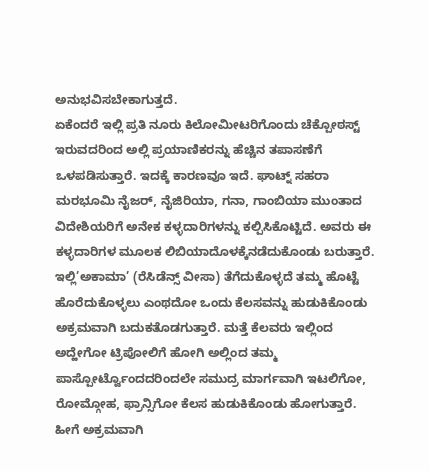ಅನುಭವಿಸಬೇಕಾಗುತ್ತದೆ.
ಏಕೆಂದರೆ ಇಲ್ಲಿ ಪ್ರತಿ ನೂರು ಕಿಲೋಮೀಟರಿಗೊಂದು ಚೆಕ್ಪೋಠಸ್ಟ್ ಇರುವದರಿಂದ ಅಲ್ಲಿ ಪ್ರಯಾಣಿಕರನ್ನು ಹೆಚ್ಚಿನ ತಪಾಸಣೆಗೆ ಒಳಪಡಿಸುತ್ತಾರೆ. ಇದಕ್ಕೆ ಕಾರಣವೂ ಇದೆ. ಘಾಟ್ನ್ ಸಹರಾ ಮರಭೂಮಿ ನೈಜರ್, ನೈಜಿರಿಯಾ, ಗನಾ, ಗಾಂಬಿಯಾ ಮುಂತಾದ ವಿದೇಶಿಯರಿಗೆ ಅನೇಕ ಕಳ್ಳದಾರಿಗಳನ್ನು ಕಲ್ಪಿಸಿಕೊಟ್ಟಿದೆ. ಅವರು ಈ ಕಳ್ಳದಾರಿಗಳ ಮೂಲಕ ಲಿಬಿಯಾದೊಳಕ್ಕೆನಡೆದುಕೊಂಡು ಬರುತ್ತಾರೆ. ಇಲ್ಲಿ’ಅಕಾಮಾ’ (ರೆಸಿಡೆನ್ಸ್ ವೀಸಾ) ತೆಗೆದುಕೊಳ್ಳದೆ ತಮ್ಮ ಹೊಟ್ಟೆ ಹೊರೆದುಕೊಳ್ಳಲು ಎಂಥದೋ ಒಂದು ಕೆಲಸವನ್ನು ಹುಡುಕಿಕೊಂಡು ಅಕ್ರಮವಾಗಿ ಬದುಕತೊಡಗುತ್ತಾರೆ. ಮತ್ತೆ ಕೆಲವರು ಇಲ್ಲಿಂದ ಅದ್ಹೇಗೋ ಟ್ರಿಪೋಲಿಗೆ ಹೋಗಿ ಅಲ್ಲಿಂದ ತಮ್ಮ ಪಾಸ್ಪೋರ್ಟ್ವೊಂದದರಿಂದಲೇ ಸಮುದ್ರ ಮಾರ್ಗವಾಗಿ ಇಟಲಿಗೋ, ರೋಮ್ಗೋಹ, ಫ್ರಾನ್ಸಿಗೋ ಕೆಲಸ ಹುಡುಕಿಕೊಂಡು ಹೋಗುತ್ತಾರೆ. ಹೀಗೆ ಅಕ್ರಮವಾಗಿ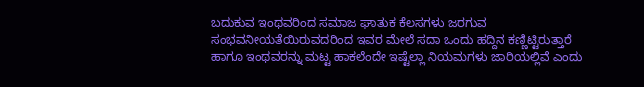ಬದುಕುವ ಇಂಥವರಿಂದ ಸಮಾಜ ಘಾತುಕ ಕೆಲಸಗಳು ಜರಗುವ ಸಂಭವನೀಯತೆಯಿರುವದರಿಂದ ಇವರ ಮೇಲೆ ಸದಾ ಒಂದು ಹದ್ದಿನ ಕಣ್ಣಿಟ್ಟಿರುತ್ತಾರೆ ಹಾಗೂ ಇಂಥವರನ್ನು ಮಟ್ಟ ಹಾಕಲೆಂದೇ ಇಷ್ಟೆಲ್ಲಾ ನಿಯಮಗಳು ಜಾರಿಯಲ್ಲಿವೆ ಎಂದು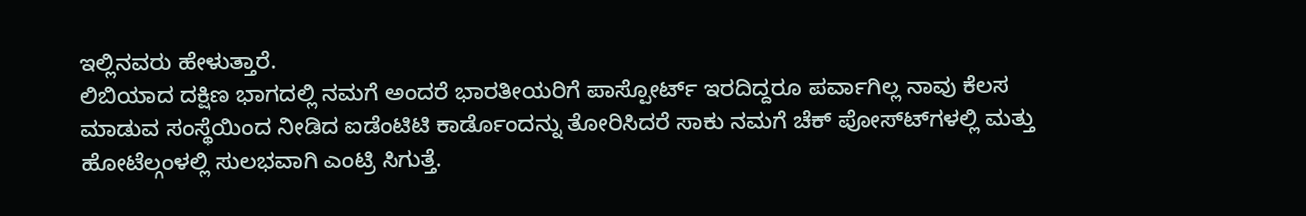ಇಲ್ಲಿನವರು ಹೇಳುತ್ತಾರೆ.
ಲಿಬಿಯಾದ ದಕ್ಷಿಣ ಭಾಗದಲ್ಲಿ ನಮಗೆ ಅಂದರೆ ಭಾರತೀಯರಿಗೆ ಪಾಸ್ಪೋರ್ಟ್ ಇರದಿದ್ದರೂ ಪರ್ವಾಗಿಲ್ಲ ನಾವು ಕೆಲಸ ಮಾಡುವ ಸಂಸ್ಥೆಯಿಂದ ನೀಡಿದ ಐಡೆಂಟಿಟಿ ಕಾರ್ಡೊಂದನ್ನು ತೋರಿಸಿದರೆ ಸಾಕು ನಮಗೆ ಚೆಕ್ ಪೋಸ್ಟ್‍ಗಳಲ್ಲಿ ಮತ್ತು ಹೋಟೆಲ್ಗಂಳಲ್ಲಿ ಸುಲಭವಾಗಿ ಎಂಟ್ರಿ ಸಿಗುತ್ತೆ.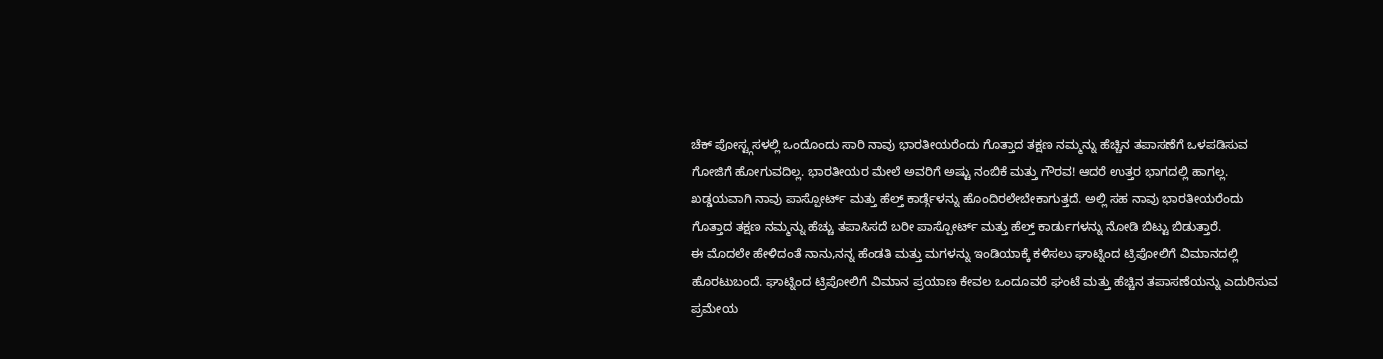ಚೆಕ್ ಪೋಸ್ಟ್ಗಸಳಲ್ಲಿ ಒಂದೊಂದು ಸಾರಿ ನಾವು ಭಾರತೀಯರೆಂದು ಗೊತ್ತಾದ ತಕ್ಷಣ ನಮ್ಮನ್ನು ಹೆಚ್ಚಿನ ತಪಾಸಣೆಗೆ ಒಳಪಡಿಸುವ ಗೋಜಿಗೆ ಹೋಗುವದಿಲ್ಲ. ಭಾರತೀಯರ ಮೇಲೆ ಅವರಿಗೆ ಅಷ್ಟು ನಂಬಿಕೆ ಮತ್ತು ಗೌರವ! ಆದರೆ ಉತ್ತರ ಭಾಗದಲ್ಲಿ ಹಾಗಲ್ಲ. ಖಡ್ಡಯವಾಗಿ ನಾವು ಪಾಸ್ಪೋರ್ಟ್ ಮತ್ತು ಹೆಲ್ತ್ ಕಾರ್ಡ್ಗೆಳನ್ನು ಹೊಂದಿರಲೇಬೇಕಾಗುತ್ತದೆ. ಅಲ್ಲಿ ಸಹ ನಾವು ಭಾರತೀಯರೆಂದು ಗೊತ್ತಾದ ತಕ್ಷಣ ನಮ್ಮನ್ನು ಹೆಚ್ಚು ತಪಾಸಿಸದೆ ಬರೀ ಪಾಸ್ಪೋರ್ಟ್ ಮತ್ತು ಹೆಲ್ತ್ ಕಾರ್ಡುಗಳನ್ನು ನೋಡಿ ಬಿಟ್ಟು ಬಿಡುತ್ತಾರೆ.
ಈ ಮೊದಲೇ ಹೇಳಿದಂತೆ ನಾನು,ನನ್ನ ಹೆಂಡತಿ ಮತ್ತು ಮಗಳನ್ನು ಇಂಡಿಯಾಕ್ಕೆ ಕಳಿಸಲು ಘಾಟ್ನಿಂದ ಟ್ರಿಪೋಲಿಗೆ ವಿಮಾನದಲ್ಲಿ ಹೊರಟುಬಂದೆ. ಘಾಟ್ನಿಂದ ಟ್ರಿಪೋಲಿಗೆ ವಿಮಾನ ಪ್ರಯಾಣ ಕೇವಲ ಒಂದೂವರೆ ಘಂಟೆ ಮತ್ತು ಹೆಚ್ಚಿನ ತಪಾಸಣೆಯನ್ನು ಎದುರಿಸುವ ಪ್ರಮೇಯ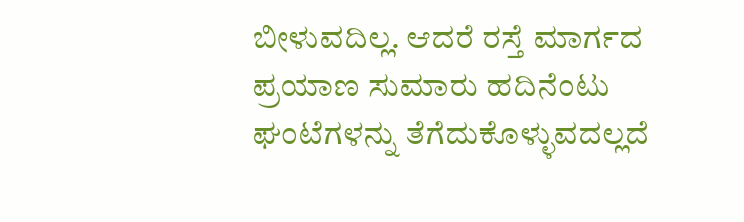ಬೀಳುವದಿಲ್ಲ. ಆದರೆ ರಸ್ತೆ ಮಾರ್ಗದ ಪ್ರಯಾಣ ಸುಮಾರು ಹದಿನೆಂಟು ಘಂಟೆಗಳನ್ನು ತೆಗೆದುಕೊಳ್ಳುವದಲ್ಲದೆ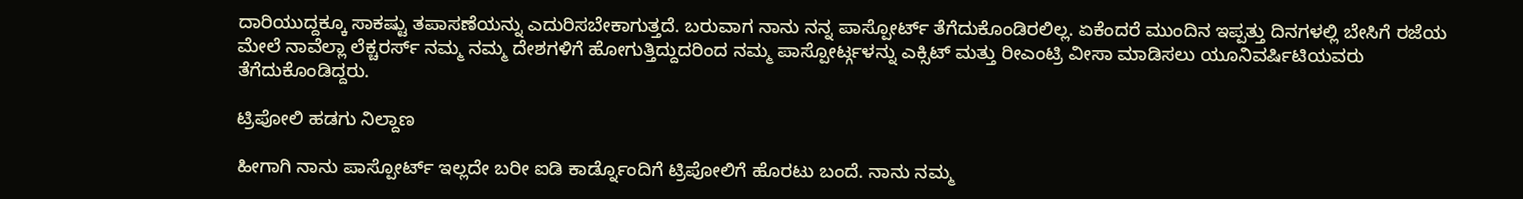ದಾರಿಯುದ್ದಕ್ಕೂ ಸಾಕಷ್ಟು ತಪಾಸಣೆಯನ್ನು ಎದುರಿಸಬೇಕಾಗುತ್ತದೆ. ಬರುವಾಗ ನಾನು ನನ್ನ ಪಾಸ್ಪೋರ್ಟ್ ತೆಗೆದುಕೊಂಡಿರಲಿಲ್ಲ. ಏಕೆಂದರೆ ಮುಂದಿನ ಇಪ್ಪತ್ತು ದಿನಗಳಲ್ಲಿ ಬೇಸಿಗೆ ರಜೆಯ ಮೇಲೆ ನಾವೆಲ್ಲಾ ಲೆಕ್ಚರರ್ಸ್ ನಮ್ಮ ನಮ್ಮ ದೇಶಗಳಿಗೆ ಹೋಗುತ್ತಿದ್ದುದರಿಂದ ನಮ್ಮ ಪಾಸ್ಪೋರ್ಟ್ಗಳನ್ನು ಎಕ್ಸಿಟ್ ಮತ್ತು ರೀಎಂಟ್ರಿ ವೀಸಾ ಮಾಡಿಸಲು ಯೂನಿವರ್ಷಿಟಿಯವರು ತೆಗೆದುಕೊಂಡಿದ್ದರು.

ಟ್ರಿಪೋಲಿ ಹಡಗು ನಿಲ್ದಾಣ

ಹೀಗಾಗಿ ನಾನು ಪಾಸ್ಪೋರ್ಟ್ ಇಲ್ಲದೇ ಬರೀ ಐಡಿ ಕಾರ್ಡ್ನೊಂದಿಗೆ ಟ್ರಿಪೋಲಿಗೆ ಹೊರಟು ಬಂದೆ. ನಾನು ನಮ್ಮ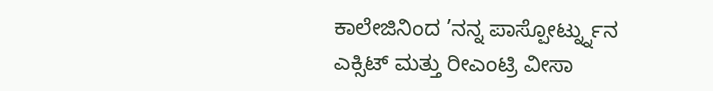ಕಾಲೇಜಿನಿಂದ ’ನನ್ನ ಪಾಸ್ಪೋರ್ಟ್ನ್ನುನ ಎಕ್ಸಿಟ್ ಮತ್ತು ರೀಎಂಟ್ರಿ ವೀಸಾ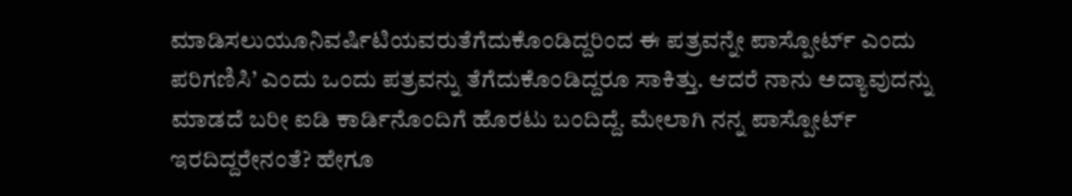ಮಾಡಿಸಲುಯೂನಿವರ್ಷಿಟಿಯವರುತೆಗೆದುಕೊಂಡಿದ್ದರಿಂದ ಈ ಪತ್ರವನ್ನೇ ಪಾಸ್ಪೋರ್ಟ್ ಎಂದು ಪರಿಗಣಿಸಿ’ ಎಂದು ಒಂದು ಪತ್ರವನ್ನು ತೆಗೆದುಕೊಂಡಿದ್ದರೂ ಸಾಕಿತ್ತು. ಆದರೆ ನಾನು ಅದ್ಯಾವುದನ್ನು ಮಾಡದೆ ಬರೀ ಐಡಿ ಕಾರ್ಡಿನೊಂದಿಗೆ ಹೊರಟು ಬಂದಿದ್ದೆ. ಮೇಲಾಗಿ ನನ್ನ ಪಾಸ್ಪೋರ್ಟ್ ಇರದಿದ್ದರೇನಂತೆ? ಹೇಗೂ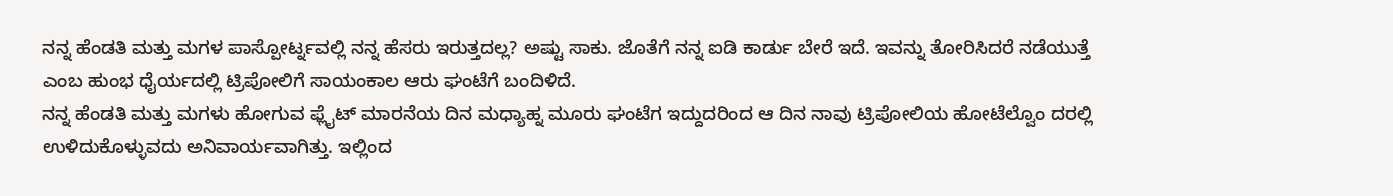ನನ್ನ ಹೆಂಡತಿ ಮತ್ತು ಮಗಳ ಪಾಸ್ಪೋರ್ಟ್ನವಲ್ಲಿ ನನ್ನ ಹೆಸರು ಇರುತ್ತದಲ್ಲ? ಅಷ್ಟು ಸಾಕು. ಜೊತೆಗೆ ನನ್ನ ಐಡಿ ಕಾರ್ಡು ಬೇರೆ ಇದೆ. ಇವನ್ನು ತೋರಿಸಿದರೆ ನಡೆಯುತ್ತೆ ಎಂಬ ಹುಂಭ ಧೈರ್ಯದಲ್ಲಿ ಟ್ರಿಪೋಲಿಗೆ ಸಾಯಂಕಾಲ ಆರು ಘಂಟೆಗೆ ಬಂದಿಳಿದೆ.
ನನ್ನ ಹೆಂಡತಿ ಮತ್ತು ಮಗಳು ಹೋಗುವ ಫ್ಲೈಟ್ ಮಾರನೆಯ ದಿನ ಮಧ್ಯಾಹ್ನ ಮೂರು ಘಂಟೆಗ ಇದ್ದುದರಿಂದ ಆ ದಿನ ನಾವು ಟ್ರಿಪೋಲಿಯ ಹೋಟೆಲ್ವೊಂ ದರಲ್ಲಿ ಉಳಿದುಕೊಳ್ಳುವದು ಅನಿವಾರ್ಯವಾಗಿತ್ತು. ಇಲ್ಲಿಂದ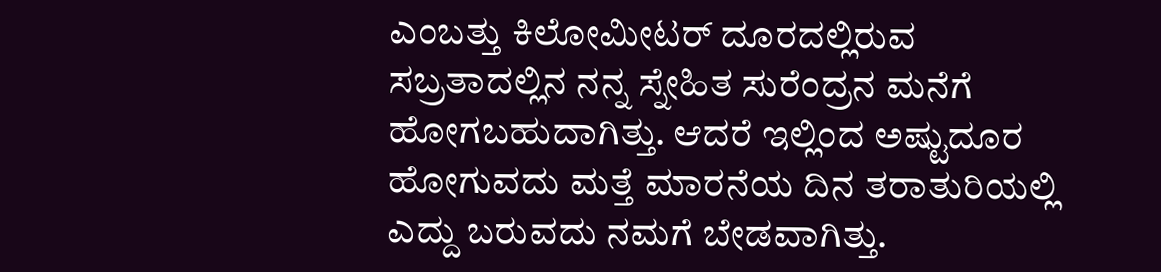ಎಂಬತ್ತು ಕಿಲೋಮೀಟರ್ ದೂರದಲ್ಲಿರುವ ಸಬ್ರತಾದಲ್ಲಿನ ನನ್ನ ಸ್ನೇಹಿತ ಸುರೆಂದ್ರನ ಮನೆಗೆ ಹೋಗಬಹುದಾಗಿತ್ತು. ಆದರೆ ಇಲ್ಲಿಂದ ಅಷ್ಟುದೂರ ಹೋಗುವದು ಮತ್ತೆ ಮಾರನೆಯ ದಿನ ತರಾತುರಿಯಲ್ಲಿ ಎದ್ದು ಬರುವದು ನಮಗೆ ಬೇಡವಾಗಿತ್ತು.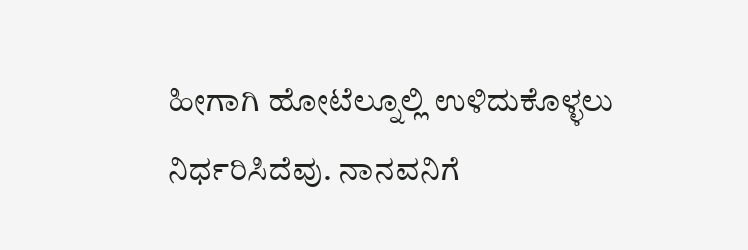ಹೀಗಾಗಿ ಹೋಟೆಲ್ನೂಲ್ಲಿ ಉಳಿದುಕೊಳ್ಳಲು ನಿರ್ಧರಿಸಿದೆವು. ನಾನವನಿಗೆ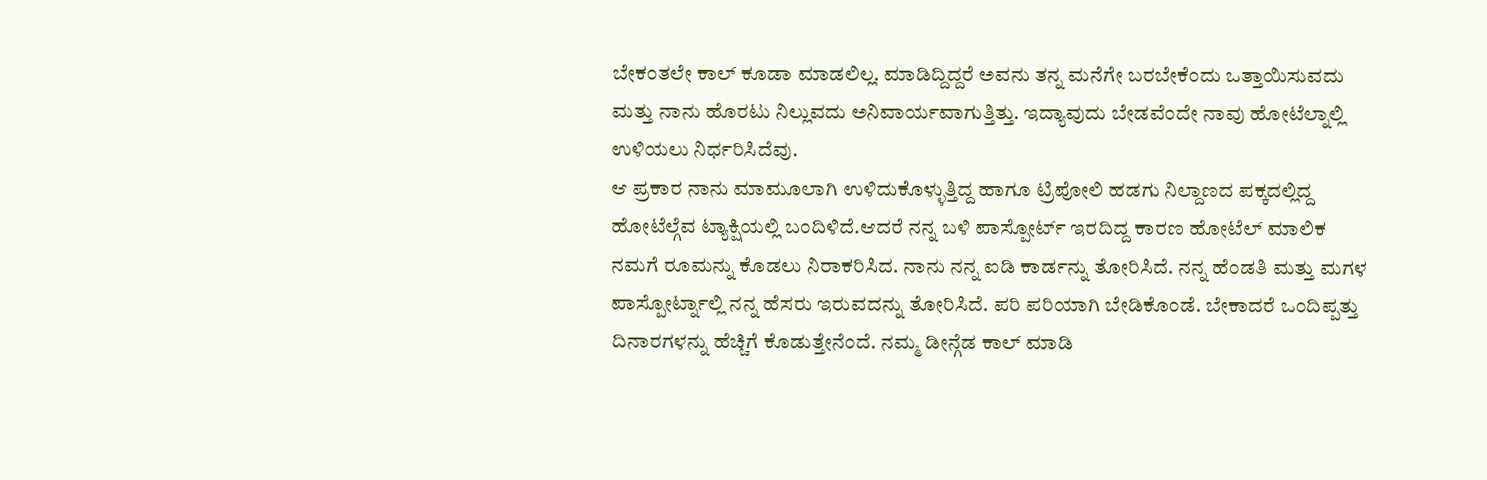ಬೇಕಂತಲೇ ಕಾಲ್ ಕೂಡಾ ಮಾಡಲಿಲ್ಲ. ಮಾಡಿದ್ದಿದ್ದರೆ ಅವನು ತನ್ನ ಮನೆಗೇ ಬರಬೇಕೆಂದು ಒತ್ತಾಯಿಸುವದು ಮತ್ತು ನಾನು ಹೊರಟು ನಿಲ್ಲುವದು ಅನಿವಾರ್ಯವಾಗುತ್ತಿತ್ತು. ಇದ್ಯಾವುದು ಬೇಡವೆಂದೇ ನಾವು ಹೋಟೆಲ್ನಾಲ್ಲಿ ಉಳಿಯಲು ನಿರ್ಧರಿಸಿದೆವು.
ಆ ಪ್ರಕಾರ ನಾನು ಮಾಮೂಲಾಗಿ ಉಳಿದುಕೊಳ್ಳುತ್ತಿದ್ದ ಹಾಗೂ ಟ್ರಿಪೋಲಿ ಹಡಗು ನಿಲ್ದಾಣದ ಪಕ್ಕದಲ್ಲಿದ್ದ ಹೋಟೆಲ್ಗೆವ ಟ್ಯಾಕ್ಷಿಯಲ್ಲಿ ಬಂದಿಳಿದೆ.ಆದರೆ ನನ್ನ ಬಳಿ ಪಾಸ್ಪೋರ್ಟ್ ಇರದಿದ್ದ ಕಾರಣ ಹೋಟೆಲ್ ಮಾಲಿಕ ನಮಗೆ ರೂಮನ್ನು ಕೊಡಲು ನಿರಾಕರಿಸಿದ. ನಾನು ನನ್ನ ಐಡಿ ಕಾರ್ಡನ್ನು ತೋರಿಸಿದೆ. ನನ್ನ ಹೆಂಡತಿ ಮತ್ತು ಮಗಳ ಪಾಸ್ಪೋರ್ಟ್ನಾಲ್ಲಿ ನನ್ನ ಹೆಸರು ಇರುವದನ್ನು ತೋರಿಸಿದೆ. ಪರಿ ಪರಿಯಾಗಿ ಬೇಡಿಕೊಂಡೆ. ಬೇಕಾದರೆ ಒಂದಿಪ್ಪತ್ತು ದಿನಾರಗಳನ್ನು ಹೆಚ್ಚಿಗೆ ಕೊಡುತ್ತೇನೆಂದೆ. ನಮ್ಮ ಡೀನ್ಗೆಡ ಕಾಲ್ ಮಾಡಿ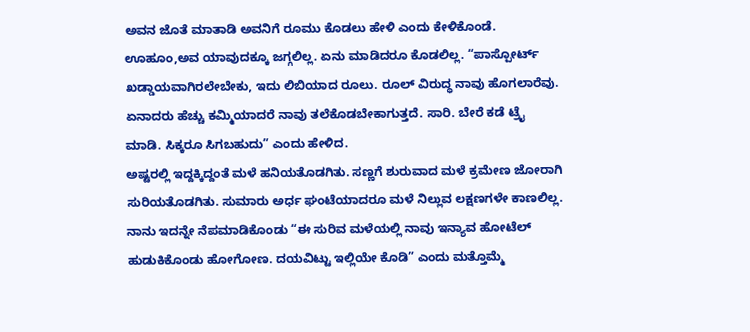ಅವನ ಜೊತೆ ಮಾತಾಡಿ ಅವನಿಗೆ ರೂಮು ಕೊಡಲು ಹೇಳಿ ಎಂದು ಕೇಳಿಕೊಂಡೆ. ಊಹೂಂ,ಅವ ಯಾವುದಕ್ಕೂ ಜಗ್ಗಲಿಲ್ಲ. ಏನು ಮಾಡಿದರೂ ಕೊಡಲಿಲ್ಲ. “ಪಾಸ್ಪೋರ್ಟ್ ಖಡ್ಡಾಯವಾಗಿರಲೇಬೇಕು, ಇದು ಲಿಬಿಯಾದ ರೂಲು. ರೂಲ್ ವಿರುದ್ಧ ನಾವು ಹೊಗಲಾರೆವು. ಏನಾದರು ಹೆಚ್ಚು ಕಮ್ಮಿಯಾದರೆ ನಾವು ತಲೆಕೊಡಬೇಕಾಗುತ್ತದೆ. ಸಾರಿ. ಬೇರೆ ಕಡೆ ಟ್ರೈ ಮಾಡಿ. ಸಿಕ್ಕರೂ ಸಿಗಬಹುದು” ಎಂದು ಹೇಳಿದ.
ಅಷ್ಟರಲ್ಲಿ ಇದ್ದಕ್ಕಿದ್ದಂತೆ ಮಳೆ ಹನಿಯತೊಡಗಿತು. ಸಣ್ಣಗೆ ಶುರುವಾದ ಮಳೆ ಕ್ರಮೇಣ ಜೋರಾಗಿ ಸುರಿಯತೊಡಗಿತು. ಸುಮಾರು ಅರ್ಧ ಘಂಟೆಯಾದರೂ ಮಳೆ ನಿಲ್ಲುವ ಲಕ್ಷಣಗಳೇ ಕಾಣಲಿಲ್ಲ. ನಾನು ಇದನ್ನೇ ನೆಪಮಾಡಿಕೊಂಡು “ಈ ಸುರಿವ ಮಳೆಯಲ್ಲಿ ನಾವು ಇನ್ಯಾವ ಹೋಟೆಲ್ ಹುಡುಕಿಕೊಂಡು ಹೋಗೋಣ. ದಯವಿಟ್ಟು ಇಲ್ಲಿಯೇ ಕೊಡಿ” ಎಂದು ಮತ್ತೊಮ್ಮೆ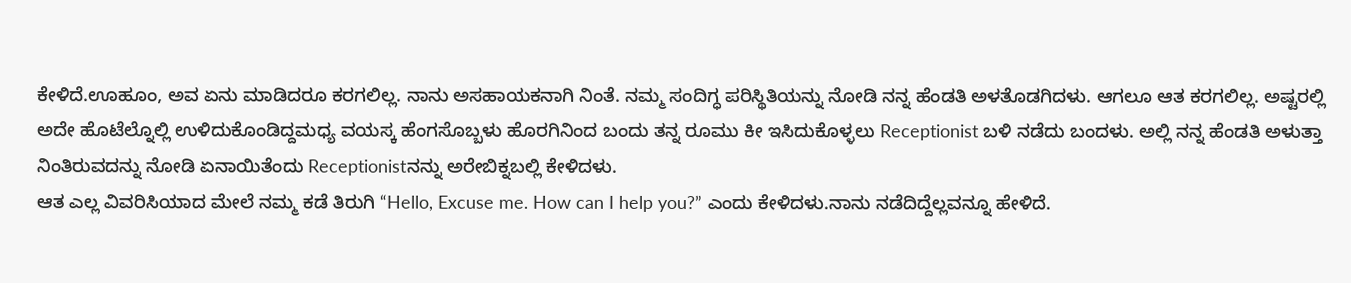ಕೇಳಿದೆ.ಊಹೂಂ, ಅವ ಏನು ಮಾಡಿದರೂ ಕರಗಲಿಲ್ಲ. ನಾನು ಅಸಹಾಯಕನಾಗಿ ನಿಂತೆ. ನಮ್ಮ ಸಂದಿಗ್ಧ ಪರಿಸ್ಥಿತಿಯನ್ನು ನೋಡಿ ನನ್ನ ಹೆಂಡತಿ ಅಳತೊಡಗಿದಳು. ಆಗಲೂ ಆತ ಕರಗಲಿಲ್ಲ. ಅಷ್ಟರಲ್ಲಿ ಅದೇ ಹೊಟೆಲ್ನೊಲ್ಲಿ ಉಳಿದುಕೊಂಡಿದ್ದಮಧ್ಯ ವಯಸ್ಕ ಹೆಂಗಸೊಬ್ಬಳು ಹೊರಗಿನಿಂದ ಬಂದು ತನ್ನ ರೂಮು ಕೀ ಇಸಿದುಕೊಳ್ಳಲು Receptionist ಬಳಿ ನಡೆದು ಬಂದಳು. ಅಲ್ಲಿ ನನ್ನ ಹೆಂಡತಿ ಅಳುತ್ತಾ ನಿಂತಿರುವದನ್ನು ನೋಡಿ ಏನಾಯಿತೆಂದು Receptionistನನ್ನು ಅರೇಬಿಕ್ನಬಲ್ಲಿ ಕೇಳಿದಳು.
ಆತ ಎಲ್ಲ ವಿವರಿಸಿಯಾದ ಮೇಲೆ ನಮ್ಮ ಕಡೆ ತಿರುಗಿ “Hello, Excuse me. How can I help you?” ಎಂದು ಕೇಳಿದಳು.ನಾನು ನಡೆದಿದ್ದೆಲ್ಲವನ್ನೂ ಹೇಳಿದೆ.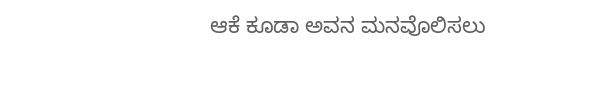ಆಕೆ ಕೂಡಾ ಅವನ ಮನವೊಲಿಸಲು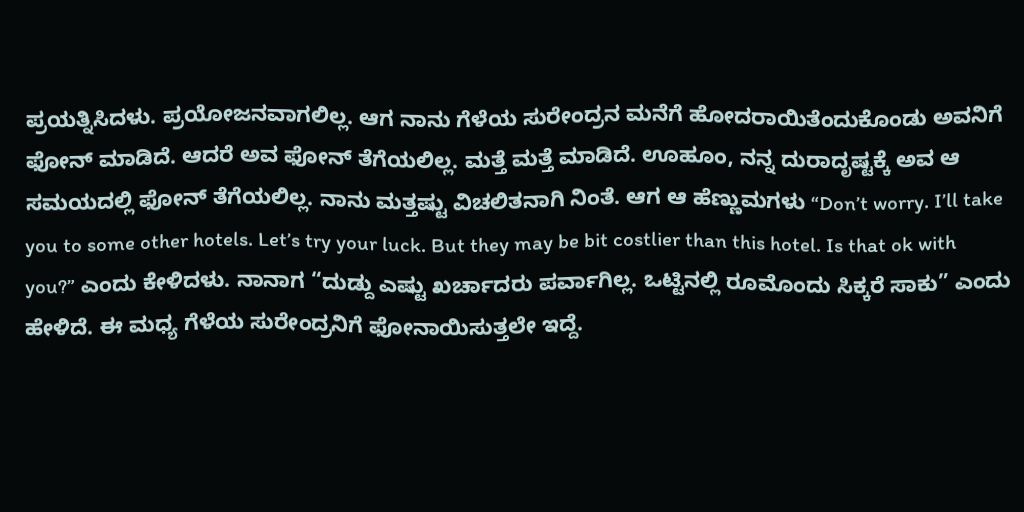ಪ್ರಯತ್ನಿಸಿದಳು. ಪ್ರಯೋಜನವಾಗಲಿಲ್ಲ. ಆಗ ನಾನು ಗೆಳೆಯ ಸುರೇಂದ್ರನ ಮನೆಗೆ ಹೋದರಾಯಿತೆಂದುಕೊಂಡು ಅವನಿಗೆ ಫೋನ್ ಮಾಡಿದೆ. ಆದರೆ ಅವ ಫೋನ್ ತೆಗೆಯಲಿಲ್ಲ. ಮತ್ತೆ ಮತ್ತೆ ಮಾಡಿದೆ. ಊಹೂಂ, ನನ್ನ ದುರಾದೃಷ್ಟಕ್ಕೆ ಅವ ಆ ಸಮಯದಲ್ಲಿ ಫೋನ್ ತೆಗೆಯಲಿಲ್ಲ. ನಾನು ಮತ್ತಷ್ಟು ವಿಚಲಿತನಾಗಿ ನಿಂತೆ. ಆಗ ಆ ಹೆಣ್ಣುಮಗಳು “Don’t worry. I’ll take you to some other hotels. Let’s try your luck. But they may be bit costlier than this hotel. Is that ok with you?” ಎಂದು ಕೇಳಿದಳು. ನಾನಾಗ “ದುಡ್ದು ಎಷ್ಟು ಖರ್ಚಾದರು ಪರ್ವಾಗಿಲ್ಲ. ಒಟ್ಟಿನಲ್ಲಿ ರೂಮೊಂದು ಸಿಕ್ಕರೆ ಸಾಕು” ಎಂದು ಹೇಳಿದೆ. ಈ ಮಧ್ಯ ಗೆಳೆಯ ಸುರೇಂದ್ರನಿಗೆ ಫೋನಾಯಿಸುತ್ತಲೇ ಇದ್ದೆ.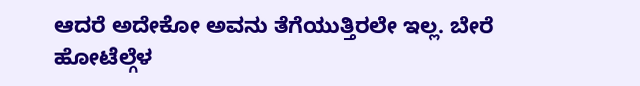ಆದರೆ ಅದೇಕೋ ಅವನು ತೆಗೆಯುತ್ತಿರಲೇ ಇಲ್ಲ. ಬೇರೆ ಹೋಟೆಲ್ಗೆಳ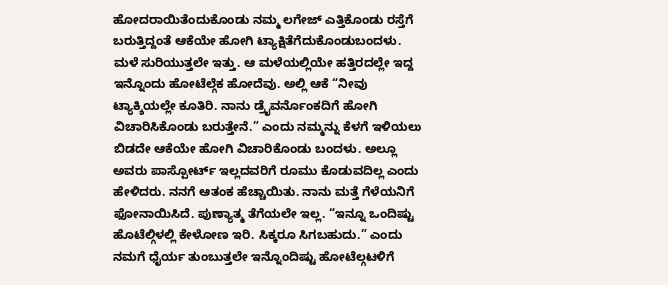ಹೋದರಾಯಿತೆಂದುಕೊಂಡು ನಮ್ಮ ಲಗೇಜ್ ಎತ್ತಿಕೊಂಡು ರಸ್ತೆಗೆ ಬರುತ್ತಿದ್ದಂತೆ ಆಕೆಯೇ ಹೋಗಿ ಟ್ಯಾಕ್ಷಿತೆಗೆದುಕೊಂಡುಬಂದಳು.
ಮಳೆ ಸುರಿಯುತ್ತಲೇ ಇತ್ತು. ಆ ಮಳೆಯಲ್ಲಿಯೇ ಹತ್ತಿರದಲ್ಲೇ ಇದ್ದ ಇನ್ನೊಂದು ಹೋಟೆಲ್ಗೆಕ ಹೋದೆವು. ಅಲ್ಲಿ ಆಕೆ “ನೀವು ಟ್ಯಾಕ್ಶಿಯಲ್ಲೇ ಕೂತಿರಿ. ನಾನು ಡ್ರೈವರ್ನೊಂಕದಿಗೆ ಹೋಗಿ ವಿಚಾರಿಸಿಕೊಂಡು ಬರುತ್ತೇನೆ.” ಎಂದು ನಮ್ಮನ್ನು ಕೆಳಗೆ ಇಳಿಯಲು ಬಿಡದೇ ಆಕೆಯೇ ಹೋಗಿ ವಿಚಾರಿಕೊಂಡು ಬಂದಳು. ಅಲ್ಲೂ ಅವರು ಪಾಸ್ಪೋರ್ಟ್ ಇಲ್ಲದವರಿಗೆ ರೂಮು ಕೊಡುವದಿಲ್ಲ ಎಂದು ಹೇಳಿದರು. ನನಗೆ ಆತಂಕ ಹೆಚ್ಚಾಯಿತು. ನಾನು ಮತ್ತೆ ಗೆಳೆಯನಿಗೆ ಫೋನಾಯಿಸಿದೆ. ಪುಣ್ಯಾತ್ಮ ತೆಗೆಯಲೇ ಇಲ್ಲ. “ಇನ್ನೂ ಒಂದಿಷ್ಟು ಹೊಟೆಲ್ಗಿಳಲ್ಲಿ ಕೇಳೋಣ ಇರಿ. ಸಿಕ್ಕರೂ ಸಿಗಬಹುದು.” ಎಂದು ನಮಗೆ ಧೈರ್ಯ ತುಂಬುತ್ತಲೇ ಇನ್ನೊಂದಿಷ್ಟು ಹೋಟೆಲ್ಗಟಳಿಗೆ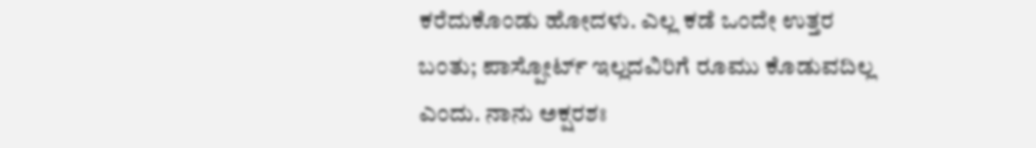ಕರೆದುಕೊಂಡು ಹೋದಳು. ಎಲ್ಲ ಕಡೆ ಒಂದೇ ಉತ್ತರ ಬಂತು; ಪಾಸ್ಪೋರ್ಟ್ ಇಲ್ಲದವಿರಿಗೆ ರೂಮು ಕೊಡುವದಿಲ್ಲ ಎಂದು. ನಾನು ಅಕ್ಷರಶಃ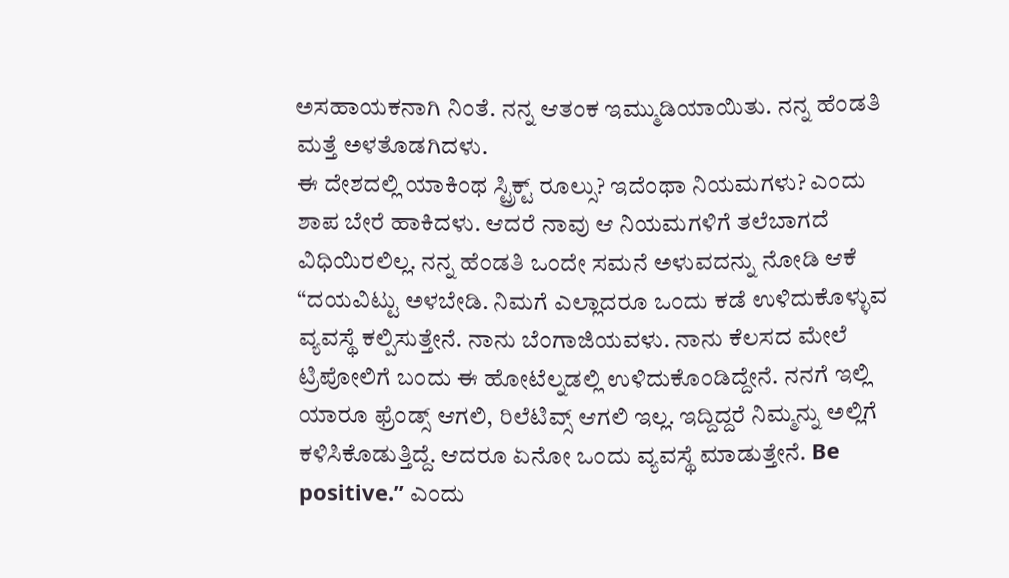ಅಸಹಾಯಕನಾಗಿ ನಿಂತೆ. ನನ್ನ ಆತಂಕ ಇಮ್ಮುಡಿಯಾಯಿತು. ನನ್ನ ಹೆಂಡತಿ ಮತ್ತೆ ಅಳತೊಡಗಿದಳು.
ಈ ದೇಶದಲ್ಲಿ ಯಾಕಿಂಥ ಸ್ಟ್ರಿಕ್ಟ್ ರೂಲ್ಸು? ಇದೆಂಥಾ ನಿಯಮಗಳು? ಎಂದು ಶಾಪ ಬೇರೆ ಹಾಕಿದಳು. ಆದರೆ ನಾವು ಆ ನಿಯಮಗಳಿಗೆ ತಲೆಬಾಗದೆ ವಿಧಿಯಿರಲಿಲ್ಲ. ನನ್ನ ಹೆಂಡತಿ ಒಂದೇ ಸಮನೆ ಅಳುವದನ್ನು ನೋಡಿ ಆಕೆ “ದಯವಿಟ್ಟು ಅಳಬೇಡಿ. ನಿಮಗೆ ಎಲ್ಲಾದರೂ ಒಂದು ಕಡೆ ಉಳಿದುಕೊಳ್ಳುವ ವ್ಯವಸ್ಥೆ ಕಲ್ಪಿಸುತ್ತೇನೆ. ನಾನು ಬೆಂಗಾಜಿಯವಳು. ನಾನು ಕೆಲಸದ ಮೇಲೆ ಟ್ರಿಪೋಲಿಗೆ ಬಂದು ಈ ಹೋಟೆಲ್ನಡಲ್ಲಿ ಉಳಿದುಕೊಂಡಿದ್ದೇನೆ. ನನಗೆ ಇಲ್ಲಿ ಯಾರೂ ಫ್ರೆಂಡ್ಸ್ ಆಗಲಿ, ರಿಲೆಟಿವ್ಸ್ ಆಗಲಿ ಇಲ್ಲ. ಇದ್ದಿದ್ದರೆ ನಿಮ್ಮನ್ನು ಅಲ್ಲಿಗೆ ಕಳಿಸಿಕೊಡುತ್ತಿದ್ದೆ. ಆದರೂ ಏನೋ ಒಂದು ವ್ಯವಸ್ಥೆ ಮಾಡುತ್ತೇನೆ. Be positive.” ಎಂದು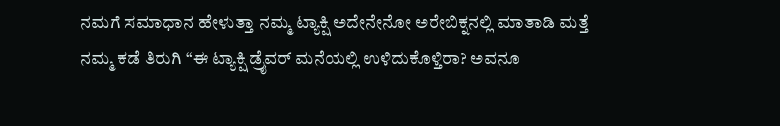ನಮಗೆ ಸಮಾಧಾನ ಹೇಳುತ್ತಾ ನಮ್ಮ ಟ್ಯಾಕ್ಷಿ ಅದೇನೇನೋ ಅರೇಬಿಕ್ನನಲ್ಲಿ ಮಾತಾಡಿ ಮತ್ತೆ ನಮ್ಮ ಕಡೆ ತಿರುಗಿ “ಈ ಟ್ಯಾಕ್ಷಿ ಡ್ರೈವರ್ ಮನೆಯಲ್ಲಿ ಉಳಿದುಕೊಳ್ತಿರಾ? ಅವನೂ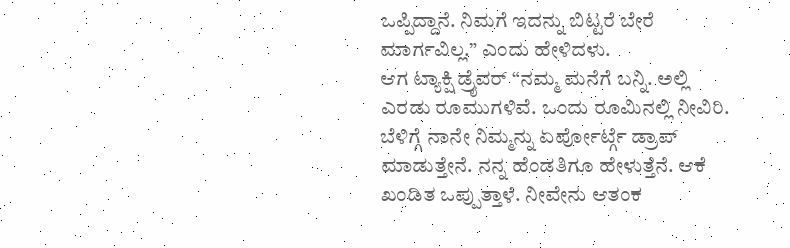ಒಪ್ಪಿದ್ದಾನೆ. ನಿಮಗೆ ಇದನ್ನು ಬಿಟ್ಟರೆ ಬೇರೆ ಮಾರ್ಗವಿಲ್ಲ.” ಎಂದು ಹೇಳಿದಳು.
ಆಗ ಟ್ಯಾಕ್ಷಿ ಡ್ರೈವರ್ “ನಮ್ಮ ಮನೆಗೆ ಬನ್ನಿ. ಅಲ್ಲಿ ಎರಡು ರೂಮುಗಳಿವೆ. ಒಂದು ರೂಮಿನಲ್ಲಿ ನೀವಿರಿ. ಬೆಳಿಗ್ಗೆ ನಾನೇ ನಿಮ್ಮನ್ನು ಏರ್ಪೋರ್ಟ್ಗೆ ಡ್ರಾಪ್ ಮಾಡುತ್ತೇನೆ. ನನ್ನ ಹೆಂಡತಿಗೂ ಹೇಳುತ್ತೆನೆ. ಆಕೆ ಖಂಡಿತ ಒಪ್ಪುತ್ತಾಳೆ. ನೀವೇನು ಆತಂಕ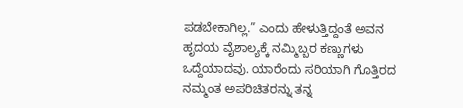ಪಡಬೇಕಾಗಿಲ್ಲ.” ಎಂದು ಹೇಳುತ್ತಿದ್ದಂತೆ ಅವನ ಹೃದಯ ವೈಶಾಲ್ಯಕ್ಕೆ ನಮ್ಮಿಬ್ಬರ ಕಣ್ಣುಗಳು ಒದ್ದೆಯಾದವು. ಯಾರೆಂದು ಸರಿಯಾಗಿ ಗೊತ್ತಿರದ ನಮ್ಮಂತ ಅಪರಿಚಿತರನ್ನು ತನ್ನ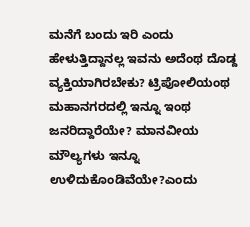ಮನೆಗೆ ಬಂದು ಇರಿ ಎಂದು ಹೇಳುತ್ತಿದ್ದಾನಲ್ಲ ಇವನು ಅದೆಂಥ ದೊಡ್ದ ವ್ಯಕ್ತಿಯಾಗಿರಬೇಕು? ಟ್ರಿಪೋಲಿಯಂಥ ಮಹಾನಗರದಲ್ಲಿ ಇನ್ನೂ ಇಂಥ ಜನರಿದ್ದಾರೆಯೇ? ಮಾನವೀಯ ಮೌಲ್ಯಗಳು ಇನ್ನೂ ಉಳಿದುಕೊಂಡಿವೆಯೇ?ಎಂದು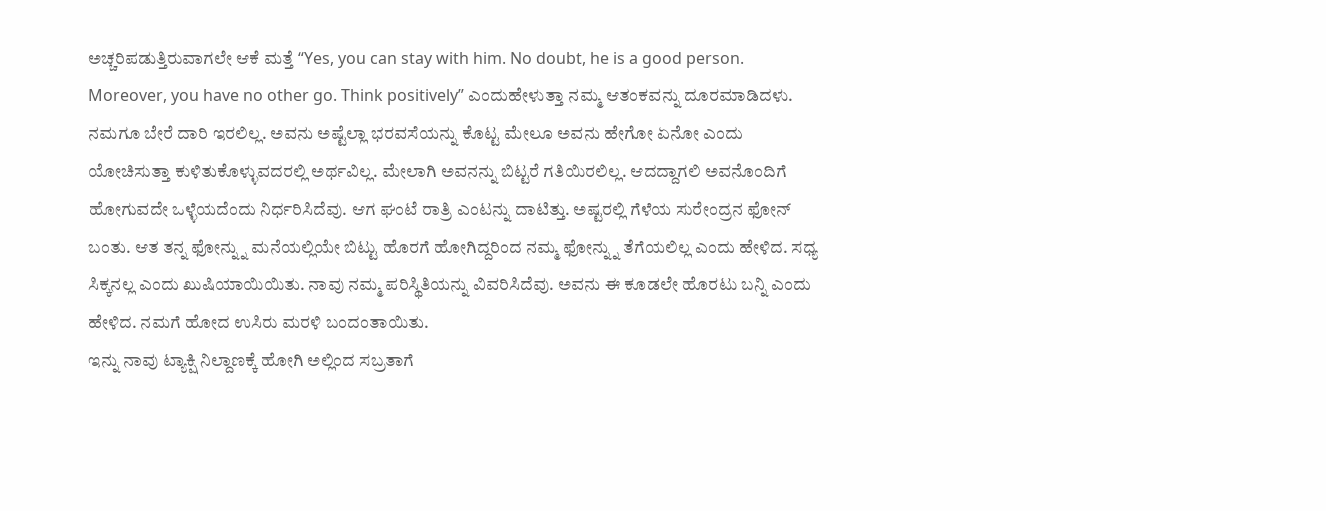ಅಚ್ಚರಿಪಡುತ್ತಿರುವಾಗಲೇ ಆಕೆ ಮತ್ತೆ “Yes, you can stay with him. No doubt, he is a good person. Moreover, you have no other go. Think positively” ಎಂದುಹೇಳುತ್ತಾ ನಮ್ಮ ಆತಂಕವನ್ನು ದೂರಮಾಡಿದಳು.
ನಮಗೂ ಬೇರೆ ದಾರಿ ಇರಲಿಲ್ಲ. ಅವನು ಅಷ್ಟೆಲ್ಲಾ ಭರವಸೆಯನ್ನು ಕೊಟ್ಟ ಮೇಲೂ ಅವನು ಹೇಗೋ ಏನೋ ಎಂದು ಯೋಚಿಸುತ್ತಾ ಕುಳಿತುಕೊಳ್ಳುವದರಲ್ಲಿ ಅರ್ಥವಿಲ್ಲ. ಮೇಲಾಗಿ ಅವನನ್ನು ಬಿಟ್ಟರೆ ಗತಿಯಿರಲಿಲ್ಲ. ಆದದ್ದಾಗಲಿ ಅವನೊಂದಿಗೆ ಹೋಗುವದೇ ಒಳ್ಳೆಯದೆಂದು ನಿರ್ಧರಿಸಿದೆವು. ಆಗ ಘಂಟೆ ರಾತ್ರಿ ಎಂಟನ್ನು ದಾಟಿತ್ತು. ಅಷ್ಟರಲ್ಲಿ ಗೆಳೆಯ ಸುರೇಂದ್ರನ ಫೋನ್ ಬಂತು. ಆತ ತನ್ನ ಫೋನ್ನ್ನು ಮನೆಯಲ್ಲಿಯೇ ಬಿಟ್ಟು ಹೊರಗೆ ಹೋಗಿದ್ದರಿಂದ ನಮ್ಮ ಫೋನ್ನ್ನು ತೆಗೆಯಲಿಲ್ಲ ಎಂದು ಹೇಳಿದ. ಸಧ್ಯ ಸಿಕ್ಕನಲ್ಲ ಎಂದು ಖುಷಿಯಾಯಿಯಿತು. ನಾವು ನಮ್ಮ ಪರಿಸ್ಥಿತಿಯನ್ನು ವಿವರಿಸಿದೆವು. ಅವನು ಈ ಕೂಡಲೇ ಹೊರಟು ಬನ್ನಿ ಎಂದು ಹೇಳಿದ. ನಮಗೆ ಹೋದ ಉಸಿರು ಮರಳಿ ಬಂದಂತಾಯಿತು.
ಇನ್ನು ನಾವು ಟ್ಯಾಕ್ಷಿ ನಿಲ್ದಾಣಕ್ಕೆ ಹೋಗಿ ಅಲ್ಲಿಂದ ಸಬ್ರತಾಗೆ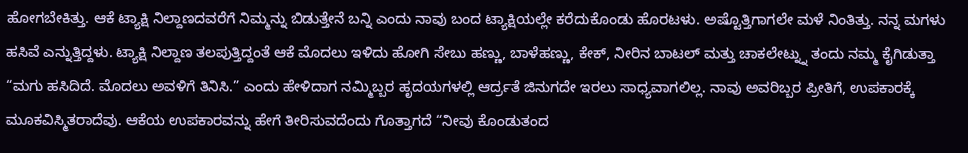ಹೋಗಬೇಕಿತ್ತು. ಆಕೆ ಟ್ಯಾಕ್ಷಿ ನಿಲ್ದಾಣದವರೆಗೆ ನಿಮ್ಮನ್ನು ಬಿಡುತ್ತೇನೆ ಬನ್ನಿ ಎಂದು ನಾವು ಬಂದ ಟ್ಯಾಕ್ಷಿಯಲ್ಲೇ ಕರೆದುಕೊಂಡು ಹೊರಟಳು. ಅಷ್ಟೊತ್ತಿಗಾಗಲೇ ಮಳೆ ನಿಂತಿತ್ತು. ನನ್ನ ಮಗಳು ಹಸಿವೆ ಎನ್ನುತ್ತಿದ್ದಳು. ಟ್ಯಾಕ್ಷಿ ನಿಲ್ದಾಣ ತಲಪುತ್ತಿದ್ದಂತೆ ಆಕೆ ಮೊದಲು ಇಳಿದು ಹೋಗಿ ಸೇಬು ಹಣ್ಣು, ಬಾಳೆಹಣ್ಣು, ಕೇಕ್, ನೀರಿನ ಬಾಟಲ್ ಮತ್ತು ಚಾಕಲೇಟ್ನ್ನು ತಂದು ನಮ್ಮ ಕೈಗಿಡುತ್ತಾ “ಮಗು ಹಸಿದಿದೆ. ಮೊದಲು ಅವಳಿಗೆ ತಿನಿಸಿ.” ಎಂದು ಹೇಳಿದಾಗ ನಮ್ಮಿಬ್ಬರ ಹೃದಯಗಳಲ್ಲಿ ಆರ್ದ್ರತೆ ಜಿನುಗದೇ ಇರಲು ಸಾಧ್ಯವಾಗಲಿಲ್ಲ. ನಾವು ಅವರಿಬ್ಬರ ಪ್ರೀತಿಗೆ, ಉಪಕಾರಕ್ಕೆ ಮೂಕವಿಸ್ಮಿತರಾದೆವು. ಆಕೆಯ ಉಪಕಾರವನ್ನು ಹೇಗೆ ತೀರಿಸುವದೆಂದು ಗೊತ್ತಾಗದೆ “ನೀವು ಕೊಂಡುತಂದ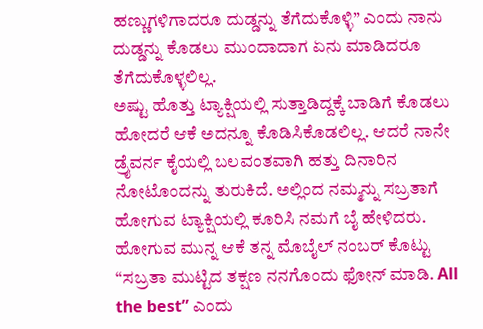ಹಣ್ಣುಗಳಿಗಾದರೂ ದುಡ್ಡನ್ನು ತೆಗೆದುಕೊಳ್ಳಿ” ಎಂದು ನಾನು ದುಡ್ಡನ್ನು ಕೊಡಲು ಮುಂದಾದಾಗ ಏನು ಮಾಡಿದರೂ ತೆಗೆದುಕೊಳ್ಳಲಿಲ್ಲ.
ಅಷ್ಟು ಹೊತ್ತು ಟ್ಯಾಕ್ಷಿಯಲ್ಲಿ ಸುತ್ತಾಡಿದ್ದಕ್ಕೆ ಬಾಡಿಗೆ ಕೊಡಲು ಹೋದರೆ ಆಕೆ ಅದನ್ನೂ ಕೊಡಿಸಿಕೊಡಲಿಲ್ಲ. ಆದರೆ ನಾನೇ ಡ್ರೈವರ್ನ ಕೈಯಲ್ಲಿ ಬಲವಂತವಾಗಿ ಹತ್ತು ದಿನಾರಿನ ನೋಟೊಂದನ್ನು ತುರುಕಿದೆ. ಅಲ್ಲಿಂದ ನಮ್ಮನ್ನು ಸಬ್ರತಾಗೆ ಹೋಗುವ ಟ್ಯಾಕ್ಷಿಯಲ್ಲಿ ಕೂರಿಸಿ ನಮಗೆ ಬೈ ಹೇಳಿದರು. ಹೋಗುವ ಮುನ್ನ ಆಕೆ ತನ್ನ ಮೊಬೈಲ್ ನಂಬರ್ ಕೊಟ್ಟು “ಸಬ್ರತಾ ಮುಟ್ಟಿದ ತಕ್ಷಣ ನನಗೊಂದು ಫೋನ್ ಮಾಡಿ. All the best” ಎಂದು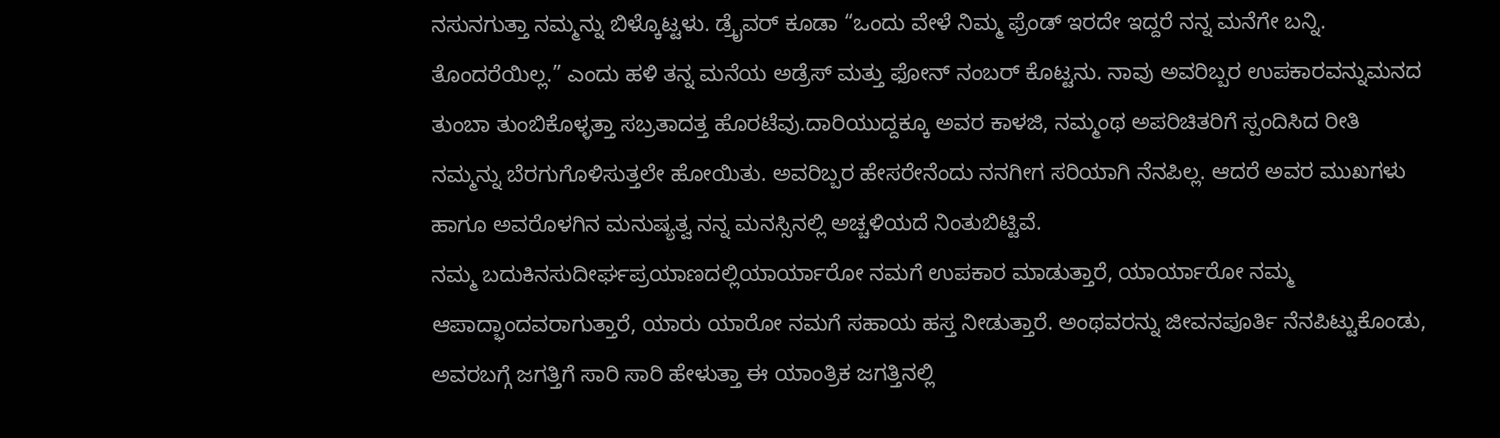ನಸುನಗುತ್ತಾ ನಮ್ಮನ್ನು ಬಿಳ್ಕೊಟ್ಟಳು. ಡ್ರೈವರ್ ಕೂಡಾ “ಒಂದು ವೇಳೆ ನಿಮ್ಮ ಫ್ರೆಂಡ್ ಇರದೇ ಇದ್ದರೆ ನನ್ನ ಮನೆಗೇ ಬನ್ನಿ. ತೊಂದರೆಯಿಲ್ಲ.” ಎಂದು ಹಳಿ ತನ್ನ ಮನೆಯ ಅಡ್ರೆಸ್ ಮತ್ತು ಫೋನ್ ನಂಬರ್ ಕೊಟ್ಟನು. ನಾವು ಅವರಿಬ್ಬರ ಉಪಕಾರವನ್ನುಮನದ ತುಂಬಾ ತುಂಬಿಕೊಳ್ಳತ್ತಾ ಸಬ್ರತಾದತ್ತ ಹೊರಟೆವು.ದಾರಿಯುದ್ದಕ್ಕೂ ಅವರ ಕಾಳಜಿ, ನಮ್ಮಂಥ ಅಪರಿಚಿತರಿಗೆ ಸ್ಪಂದಿಸಿದ ರೀತಿ ನಮ್ಮನ್ನು ಬೆರಗುಗೊಳಿಸುತ್ತಲೇ ಹೋಯಿತು. ಅವರಿಬ್ಬರ ಹೇಸರೇನೆಂದು ನನಗೀಗ ಸರಿಯಾಗಿ ನೆನಪಿಲ್ಲ. ಆದರೆ ಅವರ ಮುಖಗಳು ಹಾಗೂ ಅವರೊಳಗಿನ ಮನುಷ್ಯತ್ವ ನನ್ನ ಮನಸ್ಸಿನಲ್ಲಿ ಅಚ್ಚಳಿಯದೆ ನಿಂತುಬಿಟ್ಟಿವೆ.
ನಮ್ಮ ಬದುಕಿನಸುದೀರ್ಘಪ್ರಯಾಣದಲ್ಲಿಯಾರ್ಯಾರೋ ನಮಗೆ ಉಪಕಾರ ಮಾಡುತ್ತಾರೆ, ಯಾರ್ಯಾರೋ ನಮ್ಮ ಆಪಾದ್ಭಾಂದವರಾಗುತ್ತಾರೆ, ಯಾರು ಯಾರೋ ನಮಗೆ ಸಹಾಯ ಹಸ್ತ ನೀಡುತ್ತಾರೆ. ಅಂಥವರನ್ನು ಜೀವನಪೂರ್ತಿ ನೆನಪಿಟ್ಟುಕೊಂಡು, ಅವರಬಗ್ಗೆ ಜಗತ್ತಿಗೆ ಸಾರಿ ಸಾರಿ ಹೇಳುತ್ತಾ ಈ ಯಾಂತ್ರಿಕ ಜಗತ್ತಿನಲ್ಲಿ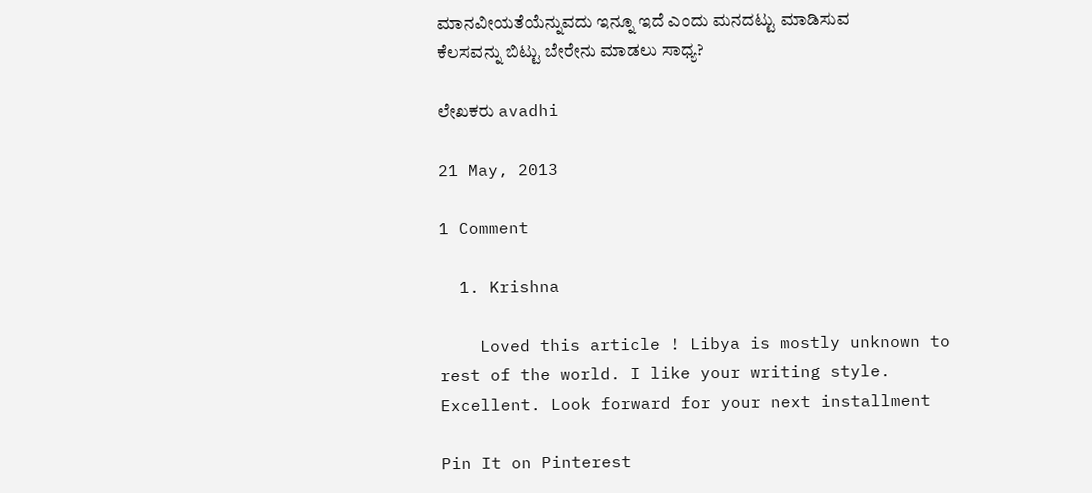ಮಾನವೀಯತೆಯೆನ್ನುವದು ಇನ್ನೂ ಇದೆ ಎಂದು ಮನದಟ್ಟು ಮಾಡಿಸುವ ಕೆಲಸವನ್ನು ಬಿಟ್ಟು ಬೇರೇನು ಮಾಡಲು ಸಾಧ್ಯ?

ಲೇಖಕರು avadhi

21 May, 2013

1 Comment

  1. Krishna

    Loved this article ! Libya is mostly unknown to rest of the world. I like your writing style. Excellent. Look forward for your next installment

Pin It on Pinterest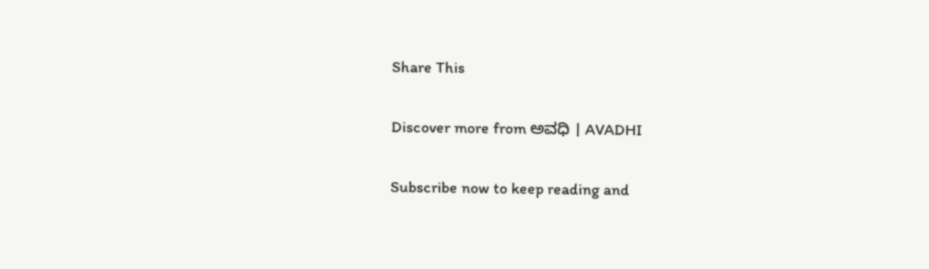Share This

Discover more from ಅವಧಿ । AVADHI

Subscribe now to keep reading and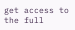get access to the full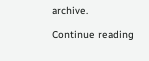archive.

Continue reading